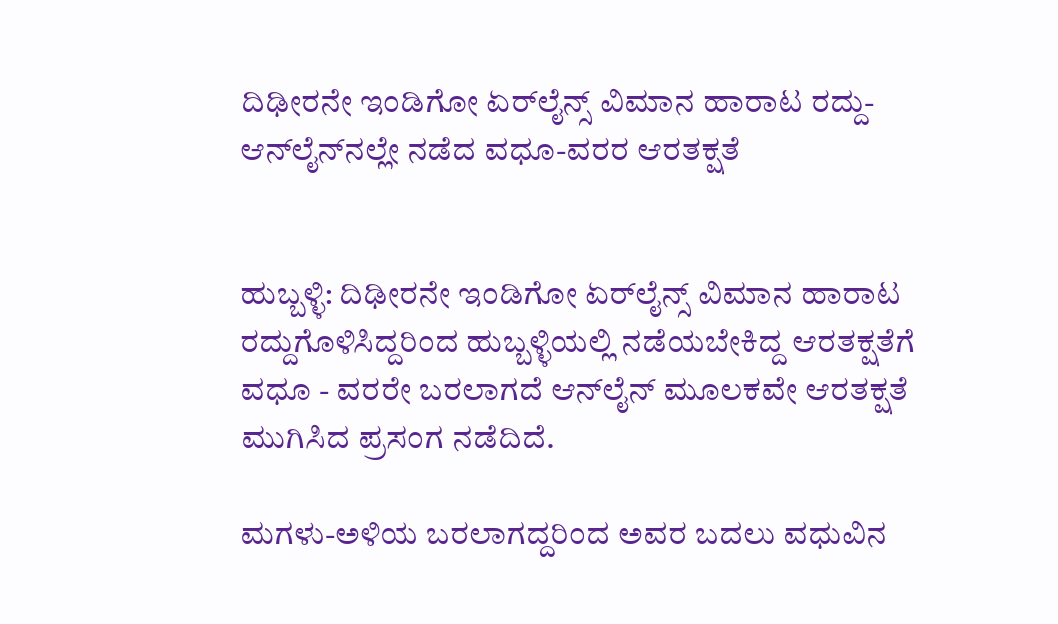ದಿಢೀರನೇ ಇಂಡಿಗೋ ಏರ್‌ಲೈನ್ಸ್ ವಿಮಾನ ಹಾರಾಟ ರದ್ದು- ಆನ್‌ಲೈನ್‌ನಲ್ಲೇ ನಡೆದ ವಧೂ‌-ವರರ ಆರತಕ್ಷತೆ


ಹುಬ್ಬಳ್ಳಿ: ದಿಢೀರನೇ ಇಂಡಿಗೋ ಏರ್‌ಲೈನ್ಸ್ ವಿಮಾನ ಹಾರಾಟ ರದ್ದುಗೊಳಿಸಿದ್ದರಿಂದ ಹುಬ್ಬಳ್ಳಿಯಲ್ಲಿ ನಡೆಯಬೇಕಿದ್ದ ಆರತಕ್ಷತೆಗೆ ವಧೂ - ವರರೇ ಬರಲಾಗದೆ ಆನ್‌ಲೈನ್ ಮೂಲಕವೇ ಆರತಕ್ಷತೆ ಮುಗಿಸಿದ ಪ್ರಸಂಗ ನಡೆದಿದೆ.

ಮಗಳು-ಅಳಿಯ ಬರಲಾಗದ್ದರಿಂದ ಅವರ ಬದಲು ವಧುವಿನ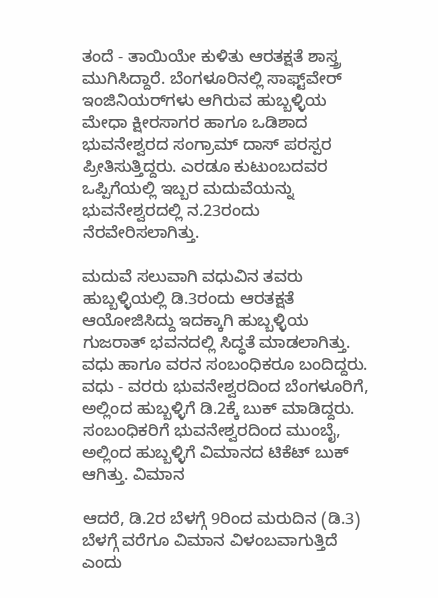ತಂದೆ - ತಾಯಿಯೇ ಕುಳಿತು ಆರತಕ್ಷತೆ ಶಾಸ್ತ್ರ ಮುಗಿಸಿದ್ದಾರೆ. ಬೆಂಗಳೂರಿನಲ್ಲಿ ಸಾಫ್ಟ್‌ವೇ‌ರ್  ಇಂಜಿನಿಯರ್‌ಗಳು ಆಗಿರುವ ಹುಬ್ಬಳ್ಳಿಯ ಮೇಧಾ ಕ್ಷೀರಸಾಗರ ಹಾಗೂ ಒಡಿಶಾದ ಭುವನೇಶ್ವರದ ಸಂಗ್ರಾಮ್ ದಾಸ್‌ ಪರಸ್ಪರ ಪ್ರೀತಿಸುತ್ತಿದ್ದರು. ಎರಡೂ ಕುಟುಂಬದವರ ಒಪ್ಪಿಗೆಯಲ್ಲಿ ಇಬ್ಬರ ಮದುವೆಯನ್ನು ಭುವನೇಶ್ವರದಲ್ಲಿ ನ.23ರಂದು ನೆರವೇರಿಸಲಾಗಿತ್ತು.

ಮದುವೆ ಸಲುವಾಗಿ ವಧುವಿನ ತವರು ಹುಬ್ಬಳ್ಳಿಯಲ್ಲಿ ಡಿ.3ರಂದು ಆರತಕ್ಷತೆ ಆಯೋಜಿಸಿದ್ದು ಇದಕ್ಕಾಗಿ ಹುಬ್ಬಳ್ಳಿಯ ಗುಜರಾತ್ ಭವನದಲ್ಲಿ ಸಿದ್ಧತೆ ಮಾಡಲಾಗಿತ್ತು. ವಧು ಹಾಗೂ ವರನ ಸಂಬಂಧಿಕರೂ ಬಂದಿದ್ದರು. ವಧು - ವರರು ಭುವನೇಶ್ವರದಿಂದ ಬೆಂಗಳೂರಿಗೆ, ಅಲ್ಲಿಂದ ಹುಬ್ಬಳ್ಳಿಗೆ ಡಿ.2ಕ್ಕೆ ಬುಕ್ ಮಾಡಿದ್ದರು. ಸಂಬಂಧಿಕರಿಗೆ ಭುವನೇಶ್ವರದಿಂದ ಮುಂಬೈ, ಅಲ್ಲಿಂದ ಹುಬ್ಬಳ್ಳಿಗೆ ವಿಮಾನದ ಟಿಕೆಟ್ ಬುಕ್ ಆಗಿತ್ತು. ವಿಮಾನ

ಆದರೆ, ಡಿ.2ರ ಬೆಳಗ್ಗೆ 9ರಿಂದ ಮರುದಿನ (ಡಿ.3) ಬೆಳಗ್ಗೆ ವರೆಗೂ ವಿಮಾನ ವಿಳಂಬವಾಗುತ್ತಿದೆ ಎಂದು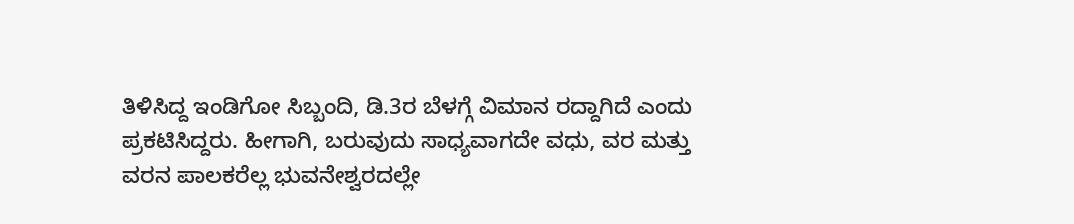ತಿಳಿಸಿದ್ದ ಇಂಡಿಗೋ ಸಿಬ್ಬಂದಿ, ಡಿ.3ರ ಬೆಳಗ್ಗೆ ವಿಮಾನ ರದ್ದಾಗಿದೆ ಎಂದು ಪ್ರಕಟಿಸಿದ್ದರು. ಹೀಗಾಗಿ, ಬರುವುದು ಸಾಧ್ಯವಾಗದೇ ವಧು, ವರ ಮತ್ತು ವರನ ಪಾಲಕರೆಲ್ಲ ಭುವನೇಶ್ವರದಲ್ಲೇ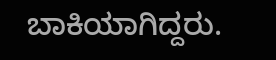ಬಾಕಿಯಾಗಿದ್ದರು.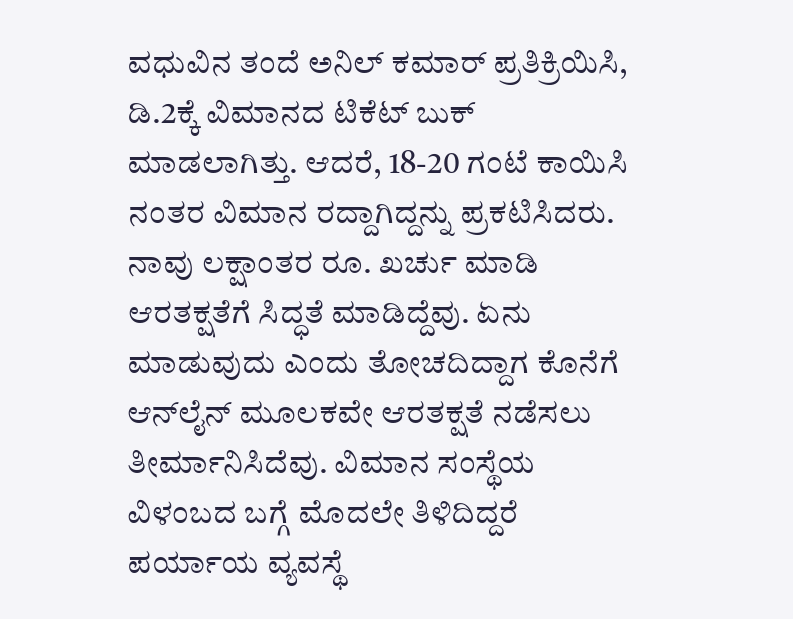ವಧುವಿನ ತಂದೆ ಅನಿಲ್ ಕಮಾರ್ ಪ್ರತಿಕ್ರಿಯಿಸಿ, ಡಿ.2ಕ್ಕೆ ವಿಮಾನದ ಟಿಕೆಟ್ ಬುಕ್ ಮಾಡಲಾಗಿತ್ತು. ಆದರೆ, 18-20 ಗಂಟೆ ಕಾಯಿಸಿ ನಂತರ ವಿಮಾನ ರದ್ದಾಗಿದ್ದನ್ನು ಪ್ರಕಟಿಸಿದರು. ನಾವು ಲಕ್ಷಾಂತರ ರೂ. ಖರ್ಚು ಮಾಡಿ ಆರತಕ್ಷತೆಗೆ ಸಿದ್ಧತೆ ಮಾಡಿದ್ದೆವು. ಏನು ಮಾಡುವುದು ಎಂದು ತೋಚದಿದ್ದಾಗ ಕೊನೆಗೆ ಆನ್‌ಲೈನ್ ಮೂಲಕವೇ ಆರತಕ್ಷತೆ ನಡೆಸಲು ತೀರ್ಮಾನಿಸಿದೆವು. ವಿಮಾನ ಸಂಸ್ಥೆಯ ವಿಳಂಬದ ಬಗ್ಗೆ ಮೊದಲೇ ತಿಳಿದಿದ್ದರೆ ಪರ್ಯಾಯ ವ್ಯವಸ್ಥೆ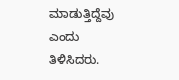ಮಾಡುತ್ತಿದ್ದೆವು ಎಂದು ತಿಳಿಸಿದರು.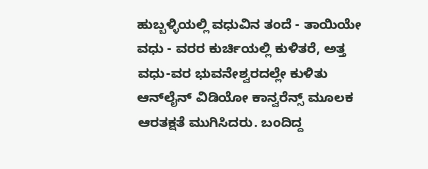ಹುಬ್ಬಳ್ಳಿಯಲ್ಲಿ ವಧುವಿನ ತಂದೆ - ತಾಯಿಯೇ ವಧು - ವರರ ಕುರ್ಚಿಯಲ್ಲಿ ಕುಳಿತರೆ, ಅತ್ತ ವಧು-ವರ ಭುವನೇಶ್ವರದಲ್ಲೇ ಕುಳಿತು ಆನ್‌ಲೈನ್ ವಿಡಿಯೋ ಕಾನ್ವರೆನ್ಸ್ ಮೂಲಕ ಆರತಕ್ಷತೆ ಮುಗಿಸಿದರು. ಬಂದಿದ್ದ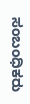ಸಂಬಂಧಿಕರು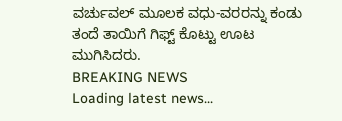ವರ್ಚುವಲ್ ಮೂಲಕ ವಧು-ವರರನ್ನು ಕಂಡು ತಂದೆ ತಾಯಿಗೆ ಗಿಫ್ಟ್ ಕೊಟ್ಟು ಊಟ ಮುಗಿಸಿದರು.
BREAKING NEWS
Loading latest news...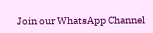Join our WhatsApp Channel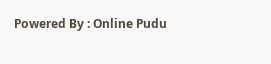Powered By : Online Pudu